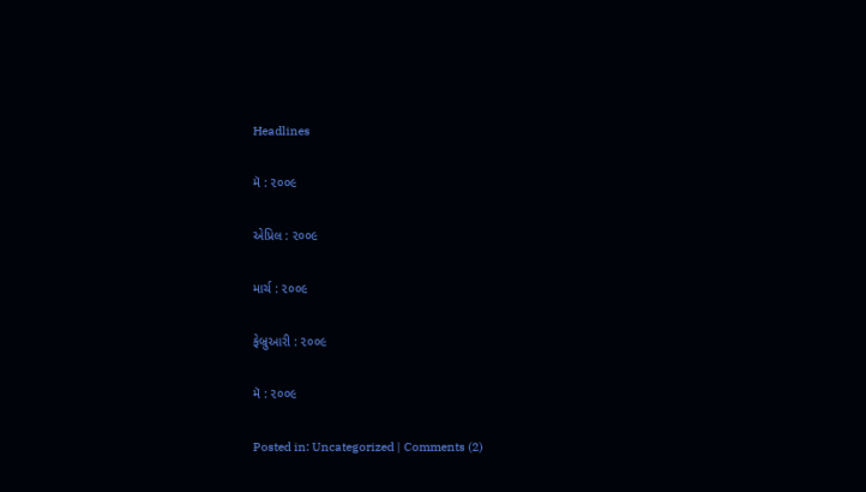Headlines

મૅ : ૨૦૦૯

એપ્રિલ : ૨૦૦૯

માર્ચ : ૨૦૦૯

ફેબ્રુઆરી : ૨૦૦૯

મૅ : ૨૦૦૯

Posted in: Uncategorized | Comments (2)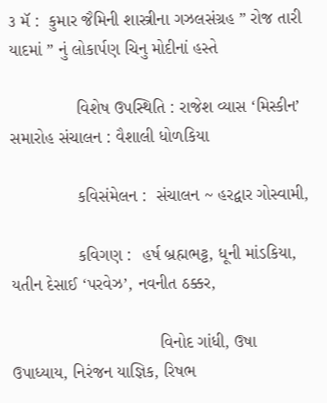૩ મૅ :  કુમાર જૈમિની શાસ્ત્રીના ગઝલસંગ્રહ ” રોજ તારી યાદમાં ” નું લોકાર્પણ ચિનુ મોદીનાં હસ્તે

              વિશેષ ઉપસ્થિતિ : રાજેશ વ્યાસ ‘મિસ્કીન’ સમારોહ સંચાલન : વૈશાલી ધોળકિયા

              કવિસંમેલન :  સંચાલન ~ હરદ્વાર ગોસ્વામી,

              કવિગણ :  હર્ષ બ્રહ્મભટ્ટ, ધૂની માંડકિયા, યતીન દેસાઈ ‘પરવેઝ’, નવનીત ઠક્કર,

                               વિનોદ ગાંધી, ઉષા ઉપાધ્યાય, નિરંજન યાજ્ઞિક, રિષભ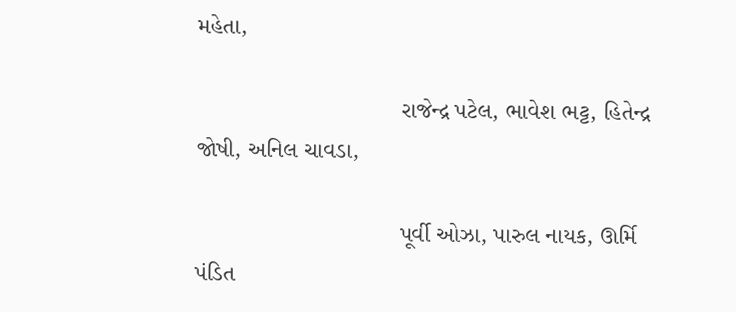મહેતા,

                               રાજેન્દ્ર પટેલ, ભાવેશ ભટ્ટ, હિતેન્દ્ર જોષી, અનિલ ચાવડા,

                               પૂર્વી ઓઝા, પારુલ નાયક, ઊર્મિ પંડિત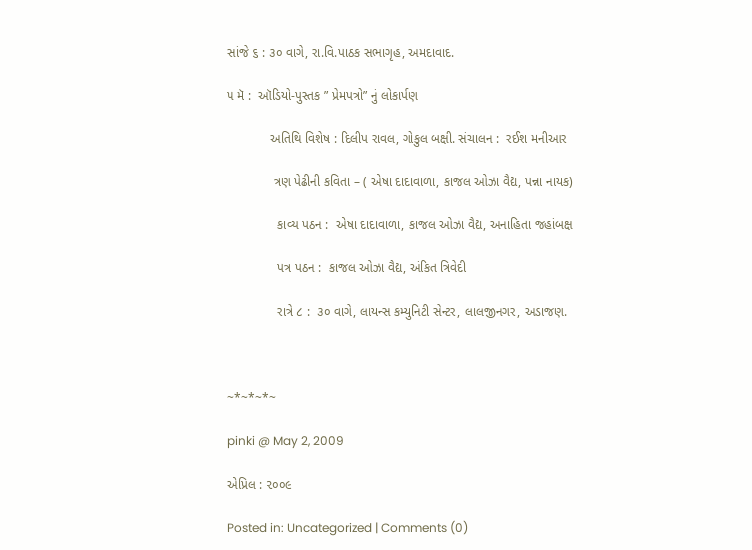સાંજે ૬ : ૩૦ વાગે, રા.વિ.પાઠક સભાગૃહ, અમદાવાદ.

૫ મૅ :  ઑડિયો-પુસ્તક ” પ્રેમપત્રો” નું લોકાર્પણ

            અતિથિ વિશેષ : દિલીપ રાવલ, ગોકુલ બક્ષી. સંચાલન :  રઈશ મનીઆર

             ત્રણ પેઢીની કવિતા – ( એષા દાદાવાળા, કાજલ ઓઝા વૈદ્ય, પન્ના નાયક)

              કાવ્ય પઠન :  એષા દાદાવાળા, કાજલ ઓઝા વૈદ્ય, અનાહિતા જહાંબક્ષ

              પત્ર પઠન :  કાજલ ઓઝા વૈદ્ય, અંકિત ત્રિવેદી

              રાત્રે ૮ :  ૩૦ વાગે, લાયન્સ કમ્યુનિટી સેન્ટર, લાલજીનગર, અડાજણ.



~*~*~*~

pinki @ May 2, 2009

એપ્રિલ : ૨૦૦૯

Posted in: Uncategorized | Comments (0)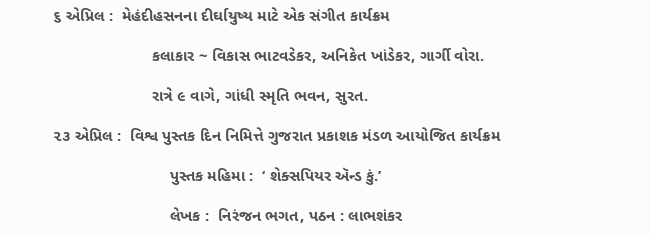૬ એપ્રિલ :  મેહંદીહસનના દીર્ઘાયુષ્ય માટે એક સંગીત કાર્યક્રમ

                      કલાકાર ~ વિકાસ ભાટવડેકર, અનિકેત ખાંડેકર, ગાર્ગી વોરા.

                      રાત્રે ૯ વાગે, ગાંધી સ્મૃતિ ભવન, સુરત.

૨૩ એપ્રિલ :  વિશ્વ પુસ્તક દિન નિમિત્તે ગુજરાત પ્રકાશક મંડળ આયોજિત કાર્યક્રમ

                          પુસ્તક મહિમા :  ‘ શેક્સપિયર ઍન્ડ કું.’

                          લેખક :  નિરંજન ભગત, પઠન : લાભશંકર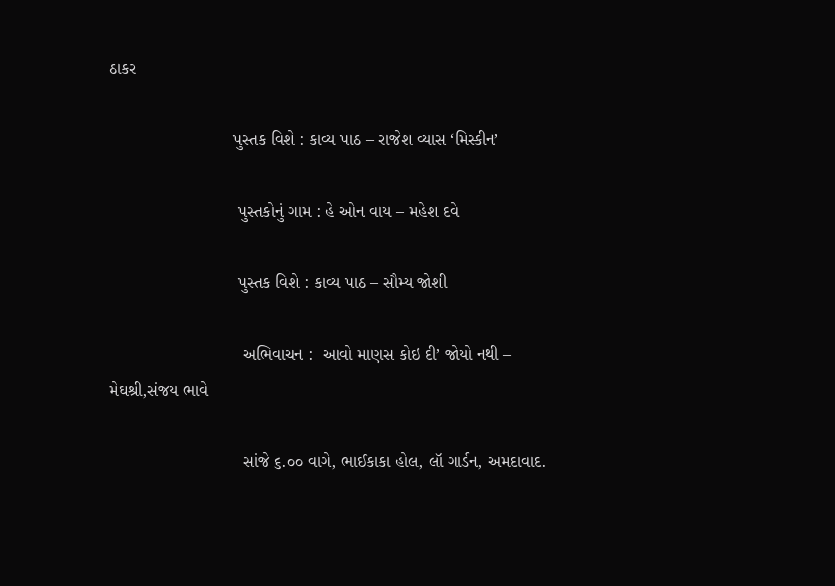ઠાકર

                          પુસ્તક વિશે : કાવ્ય પાઠ – રાજેશ વ્યાસ ‘મિસ્કીન’

                           પુસ્તકોનું ગામ : હે ઓન વાય – મહેશ દવે

                           પુસ્તક વિશે : કાવ્ય પાઠ – સૌમ્ય જોશી

                            અભિવાચન :  આવો માણસ કોઇ દી’ જોયો નથી – મેઘશ્રી,સંજય ભાવે

                            સાંજે ૬.૦૦ વાગે, ભાઈકાકા હોલ, લૉ ગાર્ડન, અમદાવાદ.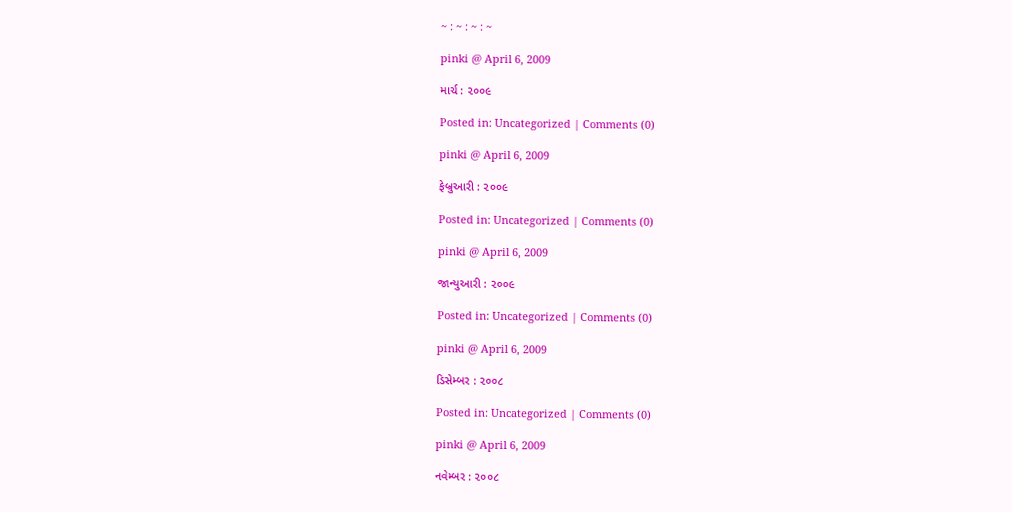~ : ~ : ~ : ~

pinki @ April 6, 2009

માર્ચ : ૨૦૦૯

Posted in: Uncategorized | Comments (0)

pinki @ April 6, 2009

ફેબ્રુઆરી : ૨૦૦૯

Posted in: Uncategorized | Comments (0)

pinki @ April 6, 2009

જાન્યુઆરી : ૨૦૦૯

Posted in: Uncategorized | Comments (0)

pinki @ April 6, 2009

ડિસેમ્બર : ૨૦૦૮

Posted in: Uncategorized | Comments (0)

pinki @ April 6, 2009

નવેમ્બર : ૨૦૦૮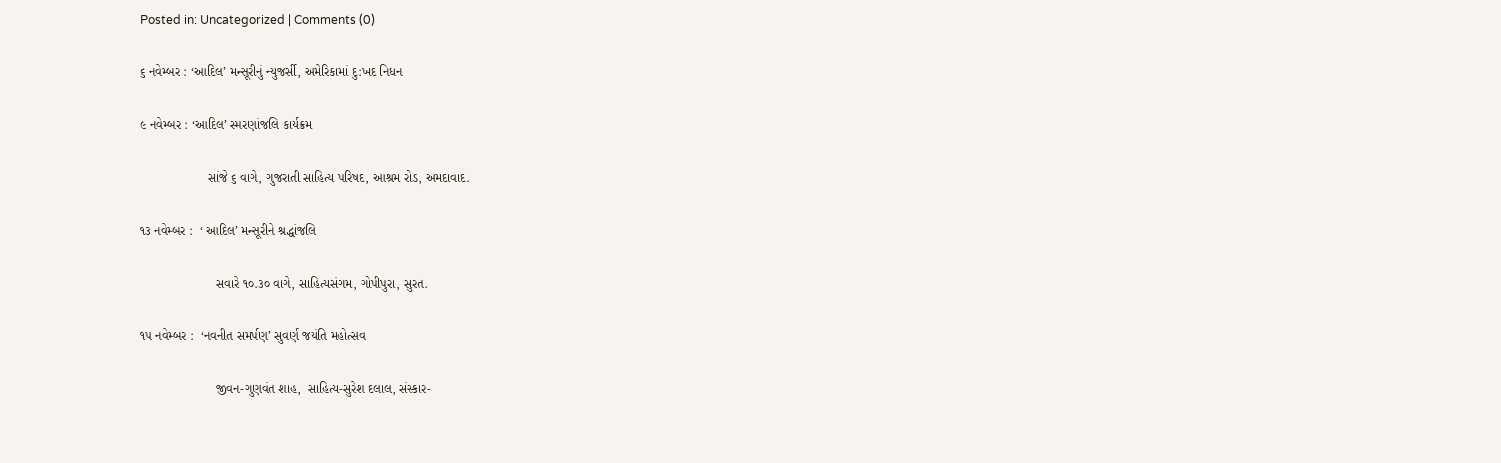Posted in: Uncategorized | Comments (0)

૬ નવેમ્બર : ‘આદિલ’ મન્સૂરીનું ન્યુજર્સી, અમેરિકામાં દુ:ખદ નિધન

૯ નવેમ્બર : ‘આદિલ’ સ્મરણાંજલિ કાર્યક્રમ

                   સાંજે ૬ વાગે, ગુજરાતી સાહિત્ય પરિષદ, આશ્રમ રોડ, અમદાવાદ.

૧૩ નવેમ્બર :  ‘ આદિલ’ મન્સૂરીને શ્રદ્ધાંજલિ

                     સવારે ૧૦.૩૦ વાગે, સાહિત્યસંગમ, ગોપીપુરા, સુરત.

૧૫ નવેમ્બર :  ‘નવનીત સમર્પણ’ સુવર્ણ જયંતિ મહોત્સવ

                     જીવન-ગુણવંત શાહ,  સાહિત્ય-સુરેશ દલાલ, સંસ્કાર-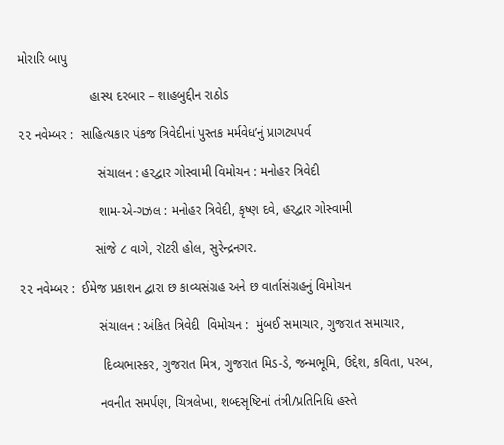મોરારિ બાપુ

                    હાસ્ય દરબાર – શાહબુદ્દીન રાઠોડ

૨૨ નવેમ્બર :  સાહિત્યકાર પંકજ ત્રિવેદીનાં પુસ્તક મર્મવેધ’નું પ્રાગટ્યપર્વ

                      સંચાલન : હરદ્વાર ગોસ્વામી વિમોચન : મનોહર ત્રિવેદી

                      શામ-એ-ગઝલ : મનોહર ત્રિવેદી, કૃષ્ણ દવે, હરદ્વાર ગોસ્વામી

                     સાંજે ૮ વાગે, રૉટરી હોલ, સુરેન્દ્રનગર.

૨૨ નવેમ્બર :  ઈમેજ પ્રકાશન દ્વારા છ કાવ્યસંગ્રહ અને છ વાર્તાસંગ્રહનું વિમોચન

                      સંચાલન : અંકિત ત્રિવેદી  વિમોચન :  મુંબઈ સમાચાર, ગુજરાત સમાચાર,

                       દિવ્યભાસ્કર, ગુજરાત મિત્ર, ગુજરાત મિડ-ડે, જન્મભૂમિ, ઉદ્દેશ, કવિતા, પરબ,

                      નવનીત સમર્પણ, ચિત્રલેખા, શબ્દસૃષ્ટિનાં તંત્રી/પ્રતિનિધિ હસ્તે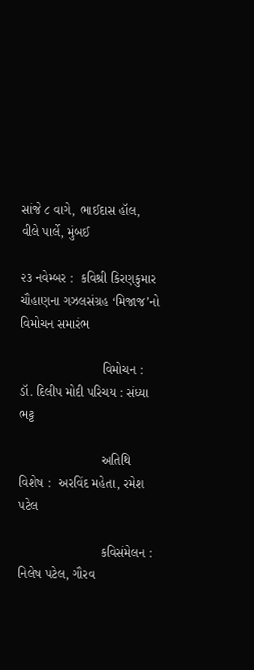સાંજે ૮ વાગે, ભાઈદાસ હૉલ, વીલે પાર્લે, મુંબઈ

૨૩ નવેમ્બર :  કવિશ્રી કિરણકુમાર ચૌહાણના ગઝલસંગ્રહ ‘મિજાજ’નો વિમોચન સમારંભ

                       વિમોચન : ડૉ. દિલીપ મોદી પરિચય : સંધ્યા ભટ્ટ

                       અતિથિ વિશેષ :  અરવિંદ મહેતા, રમેશ પટેલ

                       કવિસંમેલન : નિલેષ પટેલ, ગૌરવ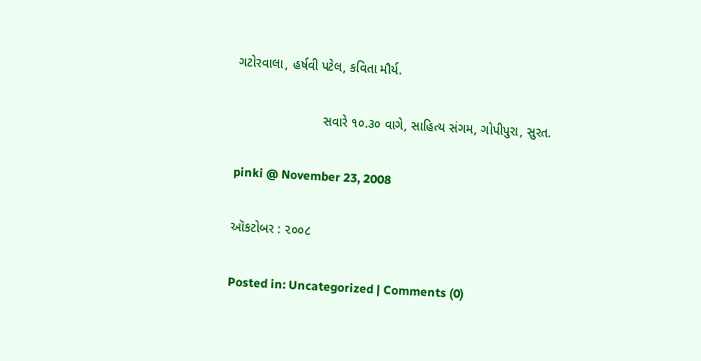ગટોરવાલા, હર્ષવી પટેલ, કવિતા મૌર્ય.

                        સવારે ૧૦.૩૦ વાગે, સાહિત્ય સંગમ, ગોપીપુરા, સુરત.

pinki @ November 23, 2008

ઑકટોબર : ૨૦૦૮

Posted in: Uncategorized | Comments (0)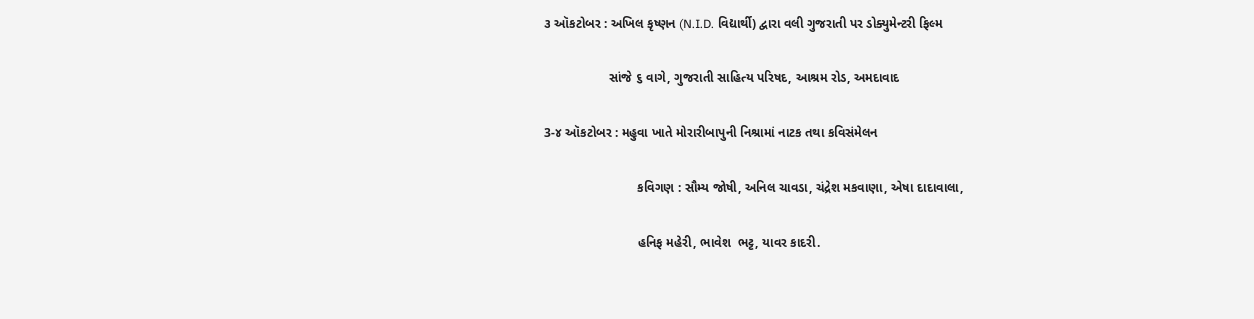૩ ઑકટોબર : અખિલ કૃષ્ણન (N.I.D. વિદ્યાર્થી) દ્વારા વલી ગુજરાતી પર ડોક્યુમેન્ટરી ફિલ્મ

                  સાંજે ૬ વાગે, ગુજરાતી સાહિત્ય પરિષદ, આશ્રમ રોડ, અમદાવાદ

3-૪ ઑકટોબર : મહુવા ખાતે મોરારીબાપુની નિશ્રામાં નાટક તથા કવિસંમેલન

                          કવિગણ : સૌમ્ય જોષી, અનિલ ચાવડા, ચંદ્રેશ મકવાણા, એષા દાદાવાલા,

                          હનિફ મહેરી, ભાવેશ  ભટ્ટ, યાવર કાદરી.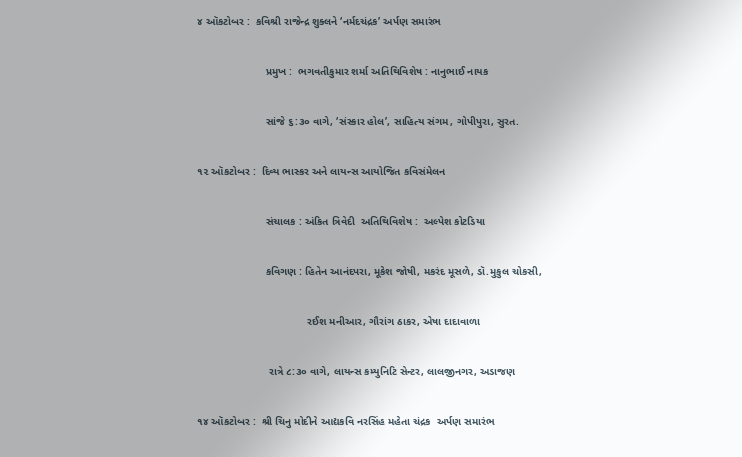૪ ઑકટોબર :  કવિશ્રી રાજેન્દ્ર શુક્લને ‘નર્મદચંદ્રક’ અર્પણ સમારંભ

                       પ્રમુખ :  ભગવતીકુમાર શર્મા અતિથિવિશેષ : નાનુભાઈ નાયક

                       સાંજે ૬:૩૦ વાગે, ‘સંસ્કાર હોલ’, સાહિત્ય સંગમ, ગોપીપુરા, સુરત.

૧૨ ઑકટોબર :  દિવ્ય ભાસ્કર અને લાયન્સ આયોજિત કવિસંમેલન

                       સંચાલક : અંકિત ત્રિવેદી  અતિથિવિશેષ :  અલ્પેશ કોટડિયા

                       કવિગણ : હિતેન આનંદપરા, મૂકેશ જોષી, મકરંદ મૂસળે, ડૉ.મુકુલ ચોકસી,

                                     રઈશ મનીઆર, ગૌરાંગ ઠાકર, એષા દાદાવાળા

                        રાત્રે ૮:૩૦ વાગે, લાયન્સ કમ્યુનિટિ સેન્ટર, લાલજીનગર, અડાજણ

૧૪ ઑકટોબર :  શ્રી ચિનુ મોદીને આદ્યકવિ નરસિંહ મહેતા ચંદ્રક  અર્પણ સમારંભ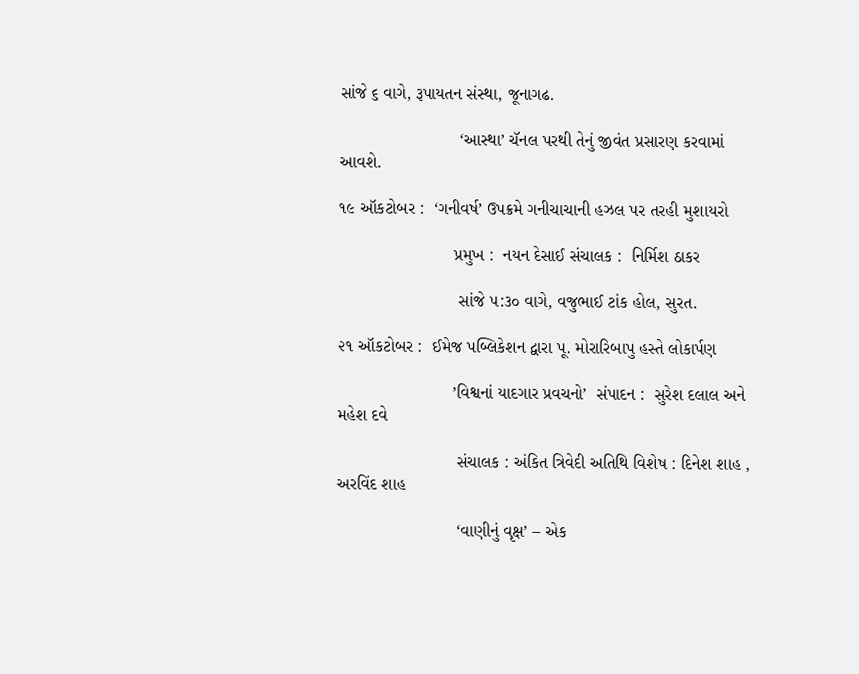સાંજે ૬ વાગે, રૂપાયતન સંસ્થા, જૂનાગઢ.

                         ‘આસ્થા’ ચૅનલ પરથી તેનું જીવંત પ્રસારણ કરવામાં આવશે.

૧૯ ઑકટોબર :  ‘ગનીવર્ષ’ ઉપક્રમે ગનીચાચાની હઝલ પર તરહી મુશાયરો

                        પ્રમુખ :  નયન દેસાઈ સંચાલક :  નિર્મિશ ઠાકર

                         સાંજે ૫:૩૦ વાગે, વજુભાઈ ટાંક હોલ, સુરત.

૨૧ ઑકટોબર :  ઈમેજ પબ્લિકેશન દ્વારા પૂ. મોરારિબાપુ હસ્તે લોકાર્પણ

                        ’વિશ્વનાં યાદગાર પ્રવચનો’  સંપાદન :  સુરેશ દલાલ અને મહેશ દવે

                         સંચાલક : અંકિત ત્રિવેદી અતિથિ વિશેષ : દિનેશ શાહ , અરવિંદ શાહ

                         ‘વાણીનું વૃક્ષ’ – એક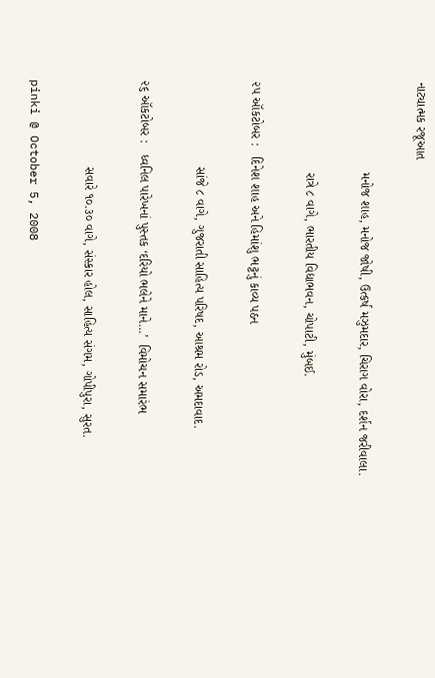નાટ્યાત્મક રજૂઆત

                         મનોજ શાહ, મનોજ જોષી, ઉત્કર્ષ મઝુમદાર, ચિરાગ વોરા, દર્શન જરીવાલા.

                         રાત્રે ૮ વાગે, ભારતીય વિદ્યાભવન, ચોપાટી, મુંબઈ.

૨૫ ઑકટોબર :   દિનેશ શાહ અને હિમાંશુ ભટ્ટનું કાવ્ય પઠન

                        સાંજે ૮ વાગે, ગુજરાતી સાહિત્ય પરિષદ, આશ્રમ રોડ, અમદાવાદ.

૨૬ ઑકટોબર :   ધ્વનિલ પારેખનાં પુસ્તક ‘દરિયો ભલેને માને…’  વિમોચન સમારંભ

                        સવારે ૧૦.૩૦ વાગે, સંસ્કાર હોલ, સાહિત્ય સંગમ, ગોપીપુરા, સુરત.

pinki @ October 5, 2008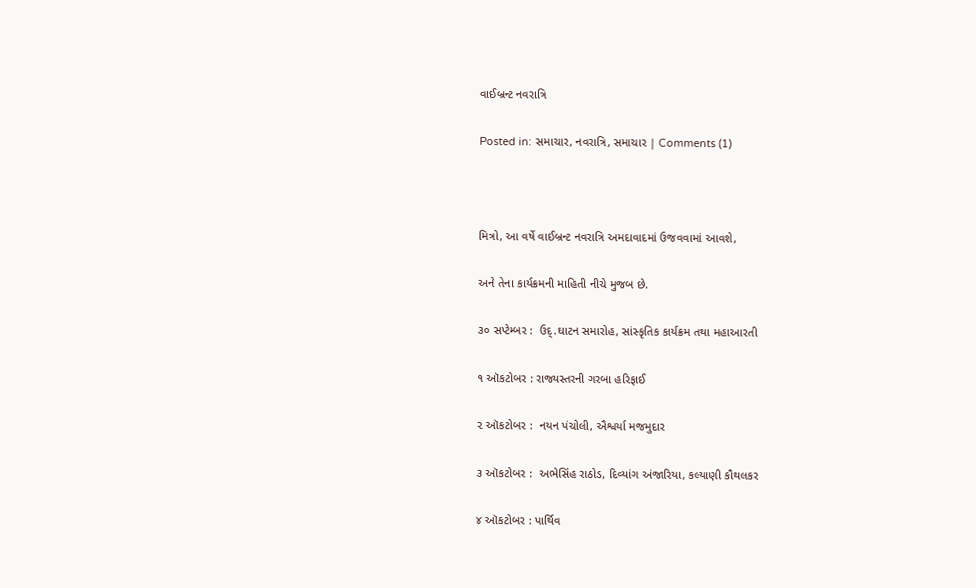વાઈબ્રન્ટ નવરાત્રિ

Posted in: સમાચાર, નવરાત્રિ, સમાચાર | Comments (1)



મિત્રો, આ વર્ષે વાઈબ્રન્ટ નવરાત્રિ અમદાવાદમાં ઉજવવામાં આવશે,

અને તેના કાર્યક્રમની માહિતી નીચે મુજબ છે.

૩૦ સપ્ટેમ્બર :  ઉદ્.ઘાટન સમારોહ, સાંસ્કૃતિક કાર્યક્રમ તથા મહાઆરતી

૧ ઑકટોબર : રાજ્યસ્તરની ગરબા હરિફાઈ

૨ ઑકટોબર :  નયન પંચોલી, ઐશ્વર્યા મજમુદાર

૩ ઑકટોબર :  અભેસિંહ રાઠોડ, દિવ્યાંગ અંજારિયા, કલ્યાણી કૌથલકર

૪ ઑકટોબર : પાર્થિવ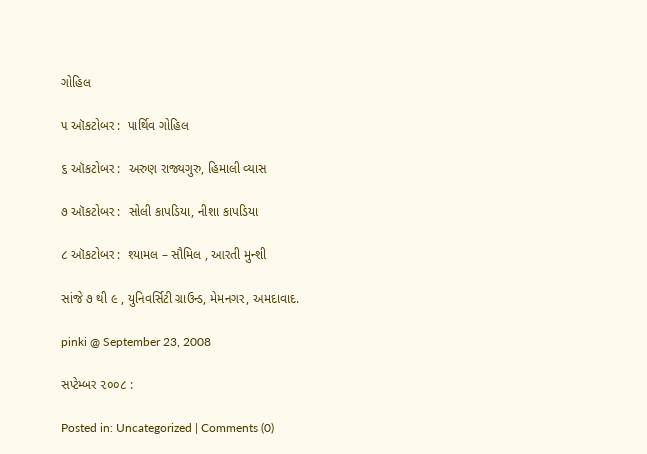ગોહિલ

૫ ઑકટોબર :  પાર્થિવ ગોહિલ

૬ ઑકટોબર :  અરુણ રાજ્યગુરુ, હિમાલી વ્યાસ

૭ ઑકટોબર :  સોલી કાપડિયા, નીશા કાપડિયા

૮ ઑકટોબર :  શ્યામલ – સૌમિલ , આરતી મુન્શી

સાંજે ૭ થી ૯ , યુનિવર્સિટી ગ્રાઉન્ડ, મેમનગર, અમદાવાદ.

pinki @ September 23, 2008

સપ્ટેમ્બર ૨૦૦૮ :

Posted in: Uncategorized | Comments (0)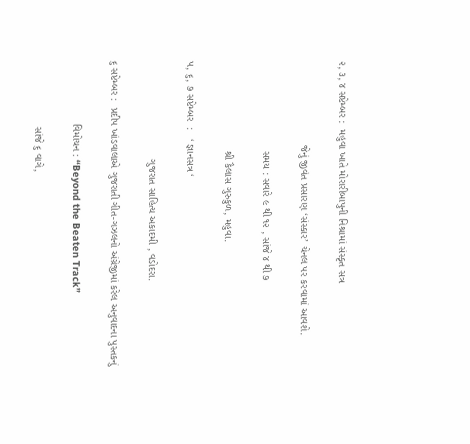૨, ૩, ૪ સપ્ટેમ્બર :  મહુવા ખાતે મોરારીબાપુની નિશ્રામાં સંસ્કૃત સત્ર

                            જેનું જીવંત પ્રસારણ ‘સંસ્કાર’ ચેનલ પર કરવામાં આવશે.

                              સમય : સવારે ૯ થી ૧૨ , સાંજે ૪ થી ૭

                              શ્રી કૈલાસ ગુરુકુળ, મહુવા.

૫, ૬, ૭ સપ્ટેમ્બર  :   ‘ જ્ઞાનસત્ર ‘

                                 ગુજરાત સાહિત્ય અકાદમી , વડોદરા.

૬ સપ્ટેમ્બર :  પ્રદીપ ખાંડવાલાએ ગુજરાતી ગીત-ગઝલનો અંગ્રેજીમાં કરેલ અનુવાદના પુસ્તકનું

                     વિમોચન : “Beyond the Beaten Track”

                      સાંજે ૬ વાગે,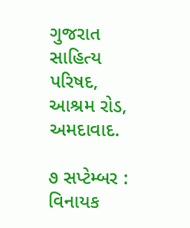ગુજરાત સાહિત્ય પરિષદ, આશ્રમ રોડ, અમદાવાદ.

૭ સપ્ટેમ્બર :  વિનાયક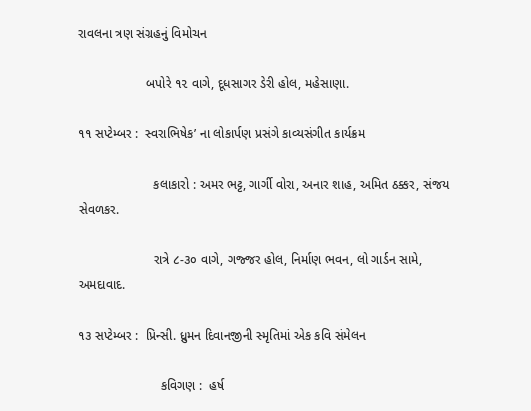રાવલના ત્રણ સંગ્રહનું વિમોચન

                   બપોરે ૧૨ વાગે, દૂધસાગર ડેરી હોલ, મહેસાણા.

૧૧ સપ્ટેમ્બર :  સ્વરાભિષેક’ ના લોકાર્પણ પ્રસંગે કાવ્યસંગીત કાર્યક્રમ

                     કલાકારો : અમર ભટ્ટ, ગાર્ગી વોરા, અનાર શાહ, અમિત ઠક્કર, સંજય સેવળકર.

                     રાત્રે ૮-૩૦ વાગે, ગજ્જર હોલ, નિર્માણ ભવન, લો ગાર્ડન સામે, અમદાવાદ.

૧૩ સપ્ટેમ્બર :  પ્રિન્સી. ધ્રુમન દિવાનજીની સ્મૃતિમાં એક કવિ સંમેલન

                       કવિગણ :  હર્ષ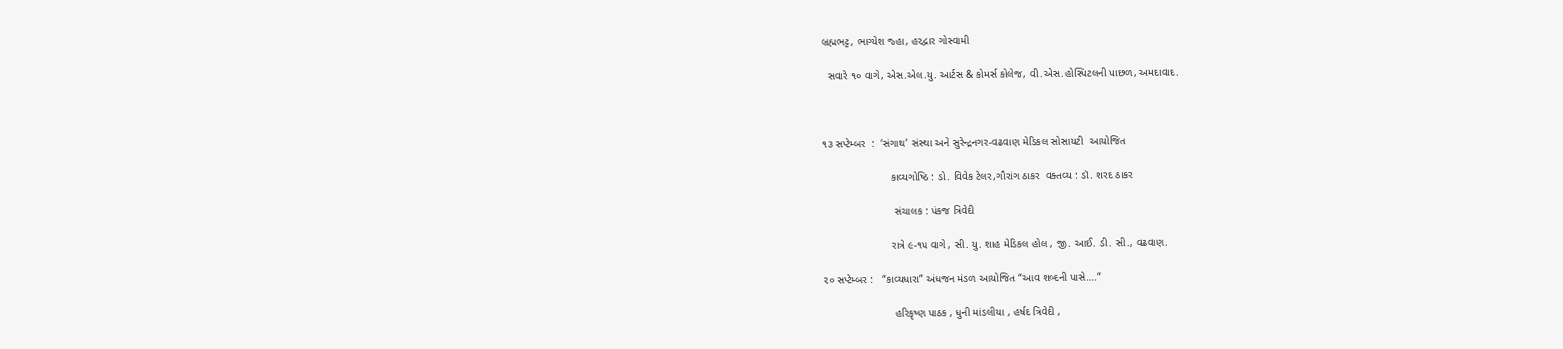બ્રહ્મભટ્ટ, ભાગ્યેશ જ્હા, હરદ્વાર ગોસ્વામી

  સવારે ૧૦ વાગે, એસ.એલ.યુ. આર્ટસ & કોમર્સ કોલેજ, વી.એસ.હોસ્પિટલની પાછળ, અમદાવાદ.



૧૩ સપ્ટેમ્બર  :  ‘સંગાથ’ સંસ્થા અને સુરેન્દ્રનગર-વઢવાણ મેડિકલ સોસાયટી  આયોજિત

                       કાવ્યગોષ્ઠિ : ડો. વિવેક ટેલર,ગૌરાંગ ઠાકર  વક્તવ્ય : ડૉ. શરદ ઠાકર

                        સંચાલક : પંકજ ત્રિવેદી

                       રાત્રે ૯-૧૫ વાગે , સી. યુ. શાહ મેડિકલ હોલ , જી. આઈ. ડી. સી., વઢવાણ.

૨૦ સપ્ટેમ્બર :   “કાવ્યધારા” અંધજન મંડળ આયોજિત “આવ શબ્દની પાસે….”

                        હરિકૃષ્ણ પાઠક , ધુની માંડલીયા , હર્ષદ ત્રિવેદી ,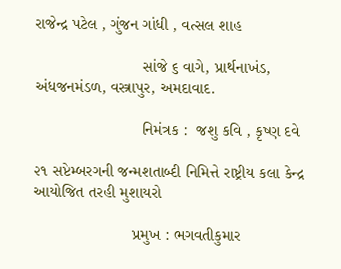રાજેન્દ્ર પટેલ , ગુંજન ગાંધી , વત્સલ શાહ

                        સાંજે ૬ વાગે, પ્રાર્થનાખંડ, અંધજનમંડળ, વસ્ત્રાપુર, અમદાવાદ.

                        નિમંત્રક :  જશુ કવિ , કૃષ્ણ દવે

૨૧ સપ્ટેમ્બરગની જન્મશતાબ્દી નિમિત્તે રાષ્ટ્રીય કલા કેન્દ્ર આયોજિત તરહી મુશાયરો

                      પ્રમુખ : ભગવતીકુમાર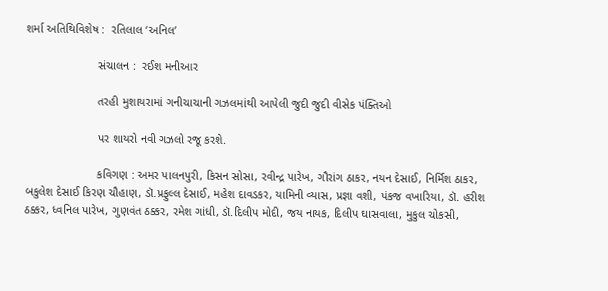શર્મા અતિથિવિશેષ :  રતિલાલ ‘અનિલ’

                      સંચાલન :  રઈશ મનીઆર

                      તરહી મુશાયરામાં ગનીચાચાની ગઝલમાંથી આપેલી જુદી જુદી વીસેક પંક્તિઓ

                      પર શાયરો નવી ગઝલો રજૂ કરશે.

                      કવિગણ : અમર પાલનપુરી, કિસન સોસા, રવીન્દ્ર પારેખ, ગૌરાંગ ઠાકર, નયન દેસાઈ, નિર્મિશ ઠાકર, બકુલેશ દેસાઈ કિરણ ચૌહાણ, ડૉ.પ્રફુલ્લ દેસાઈ, મહેશ દાવડકર, યામિની વ્યાસ, પ્રજ્ઞા વશી, પંકજ વખારિયા, ડૉ. હરીશ ઠક્કર, ધ્વનિલ પારેખ, ગુણવંત ઠક્કર, રમેશ ગાંધી, ડૉ.દિલીપ મોદી, જય નાયક, દિલીપ ઘાસવાલા, મુકુલ ચોકસી,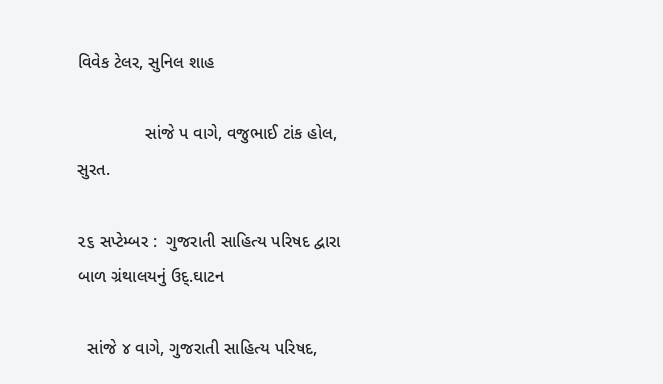વિવેક ટેલર, સુનિલ શાહ

              સાંજે પ વાગે, વજુભાઈ ટાંક હોલ, સુરત.

૨૬ સપ્ટેમ્બર :  ગુજરાતી સાહિત્ય પરિષદ દ્વારા બાળ ગ્રંથાલયનું ઉદ્.ઘાટન

  સાંજે ૪ વાગે, ગુજરાતી સાહિત્ય પરિષદ,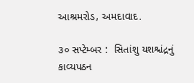આશ્રમરોડ, અમદાવાદ.

૩૦ સપ્ટેમ્બર :  સિતાંશુ યશશ્ચંદ્રનું કાવ્યપઠન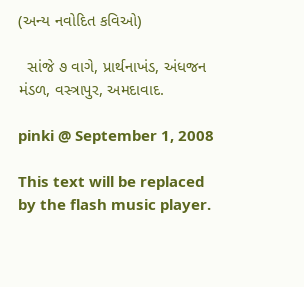(અન્ય નવોદિત કવિઓ)

  સાંજે ૭ વાગે, પ્રાર્થનાખંડ, અંધજન મંડળ, વસ્ત્રાપુર, અમદાવાદ.

pinki @ September 1, 2008

This text will be replaced by the flash music player.